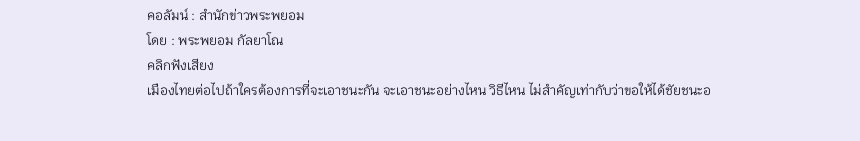คอลัมน์ : สำนักข่าวพระพยอม
โดย : พระพยอม กัลยาโณ
คลิกฟังเสียง
เมืองไทยต่อไปถ้าใครต้องการที่จะเอาชนะกัน จะเอาชนะอย่างไหน วิธีไหน ไม่สำคัญเท่ากับว่าขอให้ได้ชัยชนะอ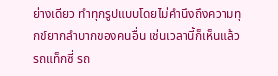ย่างเดียว ทำทุกรูปแบบโดยไม่คำนึงถึงความทุกข์ยากลำบากของคนอื่น เช่นเวลานี้ก็เห็นแล้ว รถแท็กซี่ รถ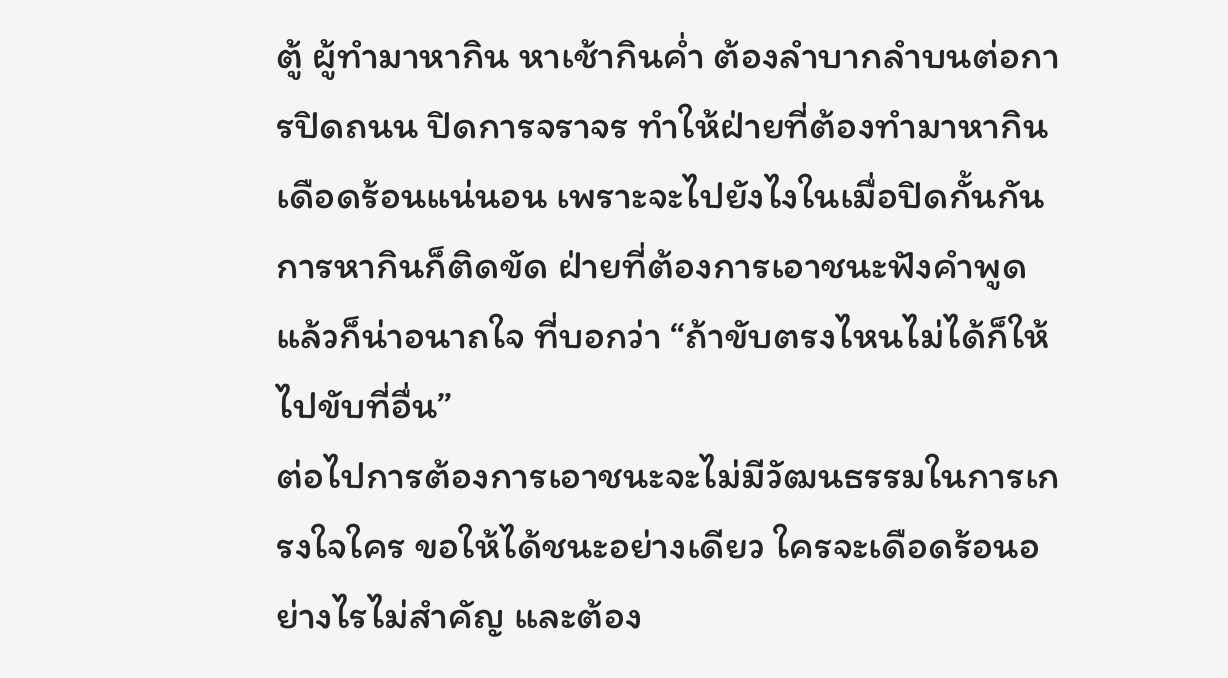ตู้ ผู้ทำมาหากิน หาเช้ากินค่ำ ต้องลำบากลำบนต่อการปิดถนน ปิดการจราจร ทำให้ฝ่ายที่ต้องทำมาหากินเดือดร้อนแน่นอน เพราะจะไปยังไงในเมื่อปิดกั้นกัน การหากินก็ติดขัด ฝ่ายที่ต้องการเอาชนะฟังคำพูดแล้วก็น่าอนาถใจ ที่บอกว่า “ถ้าขับตรงไหนไม่ได้ก็ให้ไปขับที่อื่น”
ต่อไปการต้องการเอาชนะจะไม่มีวัฒนธรรมในการเกรงใจใคร ขอให้ได้ชนะอย่างเดียว ใครจะเดือดร้อนอย่างไรไม่สำคัญ และต้อง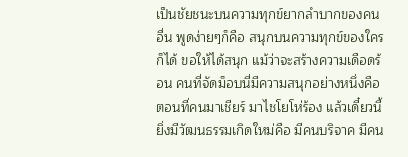เป็นชัยชนะบนความทุกข์ยากลำบากของคนอื่น พูดง่ายๆก็คือ สนุกบนความทุกข์ของใครก็ได้ ขอให้ได้สนุก แม้ว่าจะสร้างความเดือดร้อน คนที่จัดม็อบนี่มีความสนุกอย่างหนึ่งคือตอนที่คนมาเชียร์ มาไชโยโห่ร้อง แล้วเดี๋ยวนี้ยิ่งมีวัฒนธรรมเกิดใหม่คือ มีคนบริจาค มีคน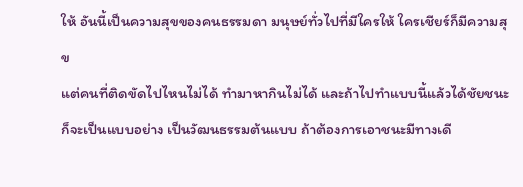ให้ อันนี้เป็นความสุขของคนธรรมดา มนุษย์ทั่วไปที่มีใครให้ ใครเชียร์ก็มีความสุข
แต่คนที่ติดขัดไปไหนไม่ได้ ทำมาหากินไม่ได้ และถ้าไปทำแบบนี้แล้วได้ชัยชนะก็จะเป็นแบบอย่าง เป็นวัฒนธรรมต้นแบบ ถ้าต้องการเอาชนะมีทางเดี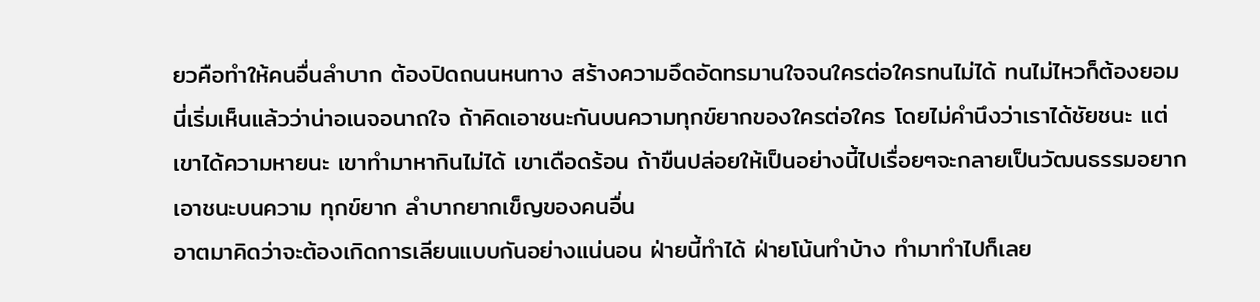ยวคือทำให้คนอื่นลำบาก ต้องปิดถนนหนทาง สร้างความอึดอัดทรมานใจจนใครต่อใครทนไม่ได้ ทนไม่ไหวก็ต้องยอม นี่เริ่มเห็นแล้วว่าน่าอเนจอนาถใจ ถ้าคิดเอาชนะกันบนความทุกข์ยากของใครต่อใคร โดยไม่คำนึงว่าเราได้ชัยชนะ แต่เขาได้ความหายนะ เขาทำมาหากินไม่ได้ เขาเดือดร้อน ถ้าขืนปล่อยให้เป็นอย่างนี้ไปเรื่อยๆจะกลายเป็นวัฒนธรรมอยากเอาชนะบนความ ทุกข์ยาก ลำบากยากเข็ญของคนอื่น
อาตมาคิดว่าจะต้องเกิดการเลียนแบบกันอย่างแน่นอน ฝ่ายนี้ทำได้ ฝ่ายโน้นทำบ้าง ทำมาทำไปก็เลย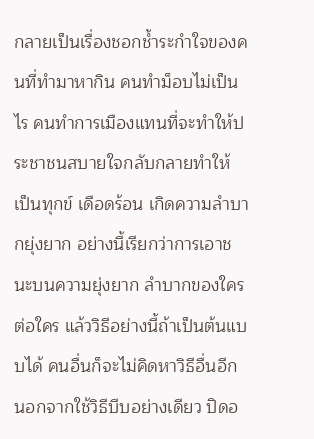กลายเป็นเรื่องชอกช้ำระกำใจของคนที่ทำมาหากิน คนทำม็อบไม่เป็นไร คนทำการเมืองแทนที่จะทำให้ประชาชนสบายใจกลับกลายทำให้ เป็นทุกข์ เดือดร้อน เกิดความลำบากยุ่งยาก อย่างนี้เรียกว่าการเอาชนะบนความยุ่งยาก ลำบากของใครต่อใคร แล้ววิธีอย่างนี้ถ้าเป็นต้นแบบได้ คนอื่นก็จะไม่คิดหาวิธีอื่นอีก นอกจากใช้วิธีบีบอย่างเดียว ปิดอ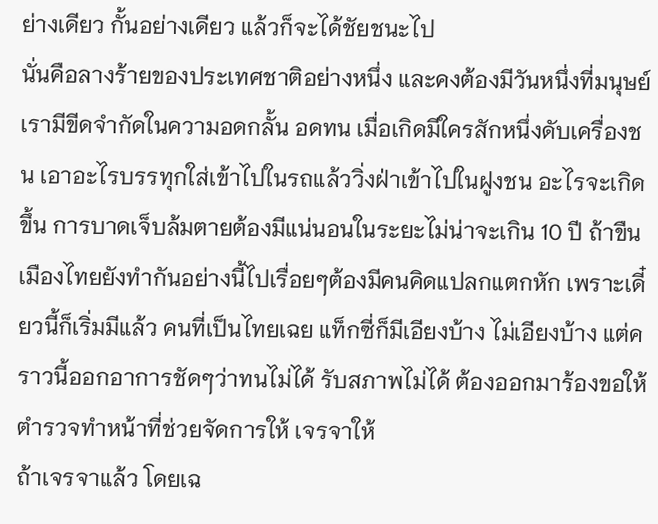ย่างเดียว กั้นอย่างเดียว แล้วก็จะได้ชัยชนะไป
นั่นคือลางร้ายของประเทศชาติอย่างหนึ่ง และคงต้องมีวันหนึ่งที่มนุษย์เรามีขีดจำกัดในความอดกลั้น อดทน เมื่อเกิดมีใครสักหนึ่งดับเครื่องชน เอาอะไรบรรทุกใส่เข้าไปในรถแล้ววิ่งฝ่าเข้าไปในฝูงชน อะไรจะเกิดขึ้น การบาดเจ็บล้มตายต้องมีแน่นอนในระยะไม่น่าจะเกิน 10 ปี ถ้าขืนเมืองไทยยังทำกันอย่างนี้ไปเรื่อยๆต้องมีคนคิดแปลกแตกหัก เพราะเดี๋ยวนี้ก็เริ่มมีแล้ว คนที่เป็นไทยเฉย แท็กซี่ก็มีเอียงบ้าง ไม่เอียงบ้าง แต่คราวนี้ออกอาการชัดๆว่าทนไม่ได้ รับสภาพไม่ได้ ต้องออกมาร้องขอให้ตำรวจทำหน้าที่ช่วยจัดการให้ เจรจาให้
ถ้าเจรจาแล้ว โดยเฉ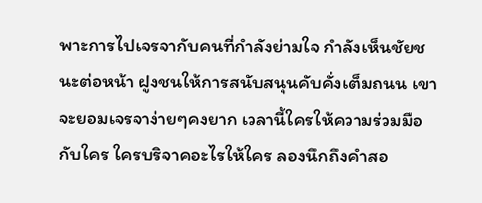พาะการไปเจรจากับคนที่กำลังย่ามใจ กำลังเห็นชัยชนะต่อหน้า ฝูงชนให้การสนับสนุนคับคั่งเต็มถนน เขาจะยอมเจรจาง่ายๆคงยาก เวลานี้ใครให้ความร่วมมือกับใคร ใครบริจาคอะไรให้ใคร ลองนึกถึงคำสอ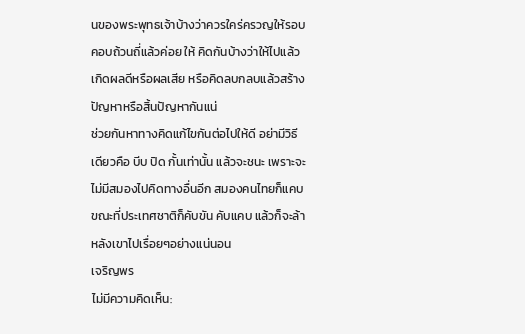นของพระพุทธเจ้าบ้างว่าควรใคร่ครวญให้รอบคอบถ้วนถี่แล้วค่อย ให้ คิดกันบ้างว่าให้ไปแล้วเกิดผลดีหรือผลเสีย หรือคิดลบกลบแล้วสร้างปัญหาหรือสิ้นปัญหากันแน่
ช่วยกันหาทางคิดแก้ไขกันต่อไปให้ดี อย่ามีวิธีเดียวคือ บีบ ปิด กั้นเท่านั้น แล้วจะชนะ เพราะจะไม่มีสมองไปคิดทางอื่นอีก สมองคนไทยก็แคบ ขณะที่ประเทศชาติก็คับขัน คับแคบ แล้วก็จะล้าหลังเขาไปเรื่อยๆอย่างแน่นอน
เจริญพร
ไม่มีความคิดเห็น: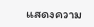แสดงความ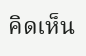คิดเห็น